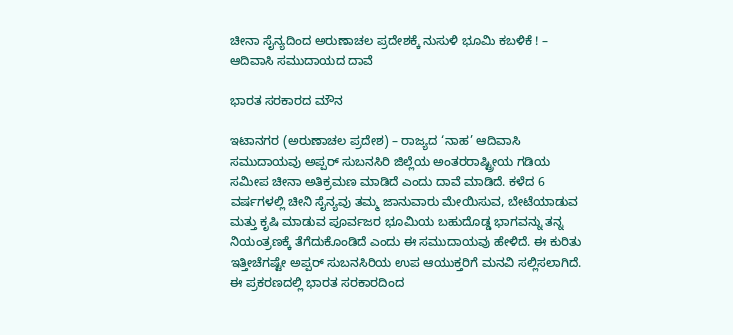ಚೀನಾ ಸೈನ್ಯದಿಂದ ಅರುಣಾಚಲ ಪ್ರದೇಶಕ್ಕೆ ನುಸುಳಿ ಭೂಮಿ ಕಬಳಿಕೆ ! – ಆದಿವಾಸಿ ಸಮುದಾಯದ ದಾವೆ

ಭಾರತ ಸರಕಾರದ ಮೌನ

ಇಟಾನಗರ (ಅರುಣಾಚಲ ಪ್ರದೇಶ) – ರಾಜ್ಯದ ‘ನಾಹ’ ಆದಿವಾಸಿ ಸಮುದಾಯವು ಅಪ್ಪರ್ ಸುಬನಸಿರಿ ಜಿಲ್ಲೆಯ ಅಂತರರಾಷ್ಟ್ರೀಯ ಗಡಿಯ ಸಮೀಪ ಚೀನಾ ಅತಿಕ್ರಮಣ ಮಾಡಿದೆ ಎಂದು ದಾವೆ ಮಾಡಿದೆ. ಕಳೆದ 6 ವರ್ಷಗಳಲ್ಲಿ ಚೀನಿ ಸೈನ್ಯವು ತಮ್ಮ ಜಾನುವಾರು ಮೇಯಿಸುವ, ಬೇಟೆಯಾಡುವ ಮತ್ತು ಕೃಷಿ ಮಾಡುವ ಪೂರ್ವಜರ ಭೂಮಿಯ ಬಹುದೊಡ್ಡ ಭಾಗವನ್ನು ತನ್ನ ನಿಯಂತ್ರಣಕ್ಕೆ ತೆಗೆದುಕೊಂಡಿದೆ ಎಂದು ಈ ಸಮುದಾಯವು ಹೇಳಿದೆ. ಈ ಕುರಿತು ಇತ್ತೀಚೆಗಷ್ಟೇ ಅಪ್ಪರ್ ಸುಬನಸಿರಿಯ ಉಪ ಆಯುಕ್ತರಿಗೆ ಮನವಿ ಸಲ್ಲಿಸಲಾಗಿದೆ. ಈ ಪ್ರಕರಣದಲ್ಲಿ ಭಾರತ ಸರಕಾರದಿಂದ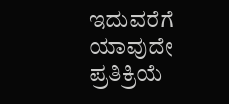ಇದುವರೆಗೆ ಯಾವುದೇ ಪ್ರತಿಕ್ರಿಯೆ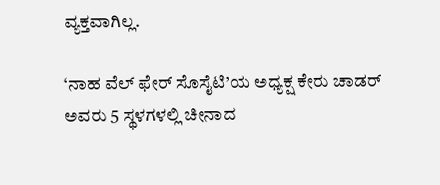ವ್ಯಕ್ತವಾಗಿಲ್ಲ.

‘ನಾಹ ವೆಲ್ ಫೇರ್ ಸೊಸೈಟಿ’ಯ ಅಧ್ಯಕ್ಷ ಕೇರು ಚಾಡರ್ ಅವರು 5 ಸ್ಥಳಗಳಲ್ಲಿ ಚೀನಾದ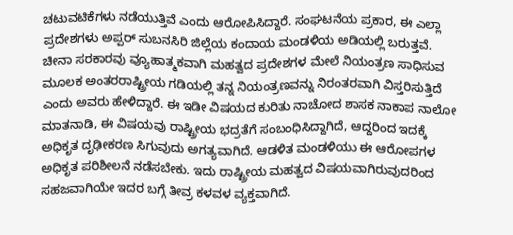ಚಟುವಟಿಕೆಗಳು ನಡೆಯುತ್ತಿವೆ ಎಂದು ಆರೋಪಿಸಿದ್ದಾರೆ. ಸಂಘಟನೆಯ ಪ್ರಕಾರ, ಈ ಎಲ್ಲಾ ಪ್ರದೇಶಗಳು ಅಪ್ಪರ್ ಸುಬನಸಿರಿ ಜಿಲ್ಲೆಯ ಕಂದಾಯ ಮಂಡಳಿಯ ಅಡಿಯಲ್ಲಿ ಬರುತ್ತವೆ. ಚೀನಾ ಸರಕಾರವು ವ್ಯೂಹಾತ್ಮಕವಾಗಿ ಮಹತ್ವದ ಪ್ರದೇಶಗಳ ಮೇಲೆ ನಿಯಂತ್ರಣ ಸಾಧಿಸುವ ಮೂಲಕ ಅಂತರರಾಷ್ಟ್ರೀಯ ಗಡಿಯಲ್ಲಿ ತನ್ನ ನಿಯಂತ್ರಣವನ್ನು ನಿರಂತರವಾಗಿ ವಿಸ್ತರಿಸುತ್ತಿದೆ ಎಂದು ಅವರು ಹೇಳಿದ್ದಾರೆ. ಈ ಇಡೀ ವಿಷಯದ ಕುರಿತು ನಾಚೋದ ಶಾಸಕ ನಾಕಾಪ ನಾಲೋ ಮಾತನಾಡಿ, ಈ ವಿಷಯವು ರಾಷ್ಟ್ರೀಯ ಭದ್ರತೆಗೆ ಸಂಬಂಧಿಸಿದ್ದಾಗಿದೆ, ಆದ್ದರಿಂದ ಇದಕ್ಕೆ ಅಧಿಕೃತ ದೃಢೀಕರಣ ಸಿಗುವುದು ಅಗತ್ಯವಾಗಿದೆ. ಆಡಳಿತ ಮಂಡಳಿಯು ಈ ಆರೋಪಗಳ ಅಧಿಕೃತ ಪರಿಶೀಲನೆ ನಡೆಸಬೇಕು. ಇದು ರಾಷ್ಟ್ರೀಯ ಮಹತ್ವದ ವಿಷಯವಾಗಿರುವುದರಿಂದ ಸಹಜವಾಗಿಯೇ ಇದರ ಬಗ್ಗೆ ತೀವ್ರ ಕಳವಳ ವ್ಯಕ್ತವಾಗಿದೆ.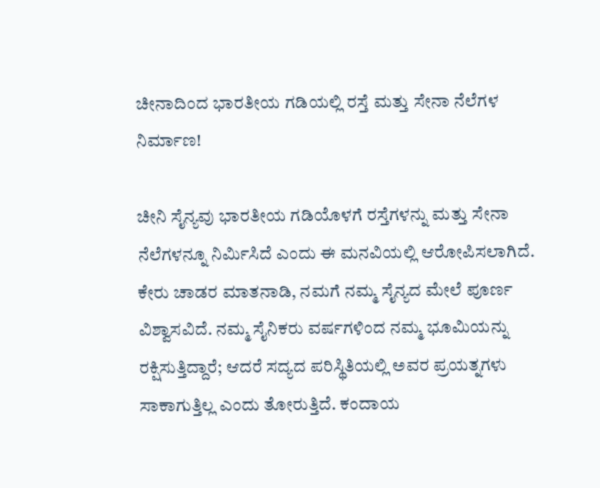ಚೀನಾದಿಂದ ಭಾರತೀಯ ಗಡಿಯಲ್ಲಿ ರಸ್ತೆ ಮತ್ತು ಸೇನಾ ನೆಲೆಗಳ ನಿರ್ಮಾಣ!

ಚೀನಿ ಸೈನ್ಯವು ಭಾರತೀಯ ಗಡಿಯೊಳಗೆ ರಸ್ತೆಗಳನ್ನು ಮತ್ತು ಸೇನಾ ನೆಲೆಗಳನ್ನೂ ನಿರ್ಮಿಸಿದೆ ಎಂದು ಈ ಮನವಿಯಲ್ಲಿ ಆರೋಪಿಸಲಾಗಿದೆ. ಕೇರು ಚಾಡರ ಮಾತನಾಡಿ, ನಮಗೆ ನಮ್ಮ ಸೈನ್ಯದ ಮೇಲೆ ಪೂರ್ಣ ವಿಶ್ವಾಸವಿದೆ. ನಮ್ಮ ಸೈನಿಕರು ವರ್ಷಗಳಿಂದ ನಮ್ಮ ಭೂಮಿಯನ್ನು ರಕ್ಷಿಸುತ್ತಿದ್ದಾರೆ; ಆದರೆ ಸದ್ಯದ ಪರಿಸ್ಥಿತಿಯಲ್ಲಿ ಅವರ ಪ್ರಯತ್ನಗಳು ಸಾಕಾಗುತ್ತಿಲ್ಲ ಎಂದು ತೋರುತ್ತಿದೆ. ಕಂದಾಯ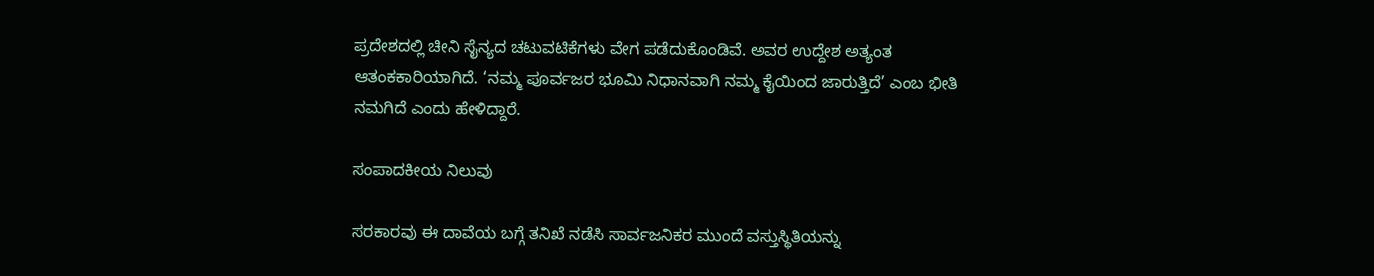ಪ್ರದೇಶದಲ್ಲಿ ಚೀನಿ ಸೈನ್ಯದ ಚಟುವಟಿಕೆಗಳು ವೇಗ ಪಡೆದುಕೊಂಡಿವೆ. ಅವರ ಉದ್ದೇಶ ಅತ್ಯಂತ ಆತಂಕಕಾರಿಯಾಗಿದೆ. ‘ನಮ್ಮ ಪೂರ್ವಜರ ಭೂಮಿ ನಿಧಾನವಾಗಿ ನಮ್ಮ ಕೈಯಿಂದ ಜಾರುತ್ತಿದೆ’ ಎಂಬ ಭೀತಿ ನಮಗಿದೆ ಎಂದು ಹೇಳಿದ್ದಾರೆ.

ಸಂಪಾದಕೀಯ ನಿಲುವು

ಸರಕಾರವು ಈ ದಾವೆಯ ಬಗ್ಗೆ ತನಿಖೆ ನಡೆಸಿ ಸಾರ್ವಜನಿಕರ ಮುಂದೆ ವಸ್ತುಸ್ಥಿತಿಯನ್ನು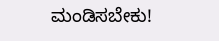ಮಂಡಿಸಬೇಕು!